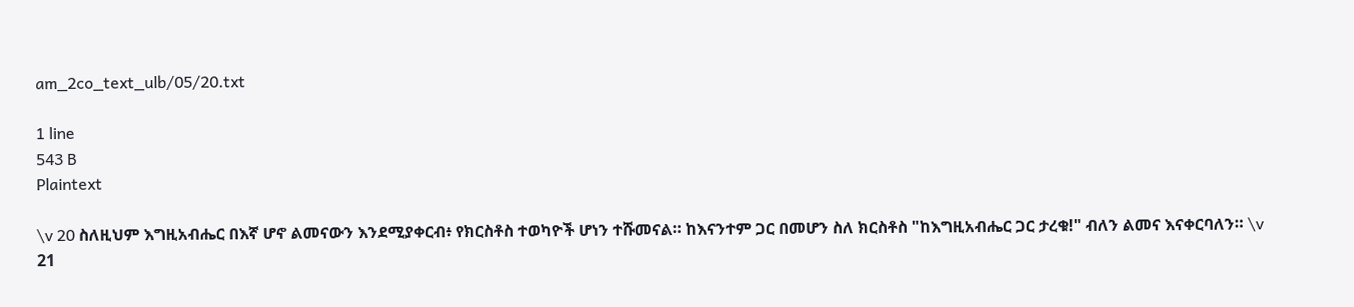am_2co_text_ulb/05/20.txt

1 line
543 B
Plaintext

\v 20 ስለዚህም እግዚአብሔር በእኛ ሆኖ ልመናውን እንደሚያቀርብ፥ የክርስቶስ ተወካዮች ሆነን ተሹመናል። ከእናንተም ጋር በመሆን ስለ ክርስቶስ "ከእግዚአብሔር ጋር ታረቁ!" ብለን ልመና እናቀርባለን። \v 21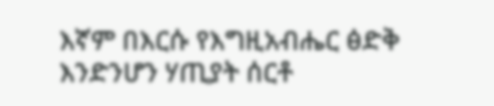እኛም በእርሱ የእግዚአብሔር ፅድቅ እንድንሆን ሃጢያት ሰርቶ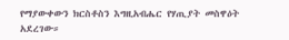የማያውቀውን ክርስቶስን እግዚአብሔር የሃጢያት መስዋዕት አደረገው።